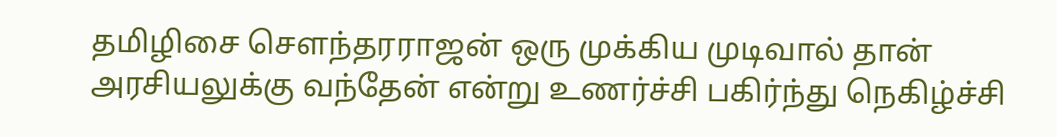தமிழிசை சௌந்தரராஜன் ஒரு முக்கிய முடிவால் தான் அரசியலுக்கு வந்தேன் என்று உணர்ச்சி பகிர்ந்து நெகிழ்ச்சி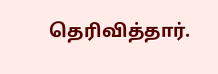தெரிவித்தார்.